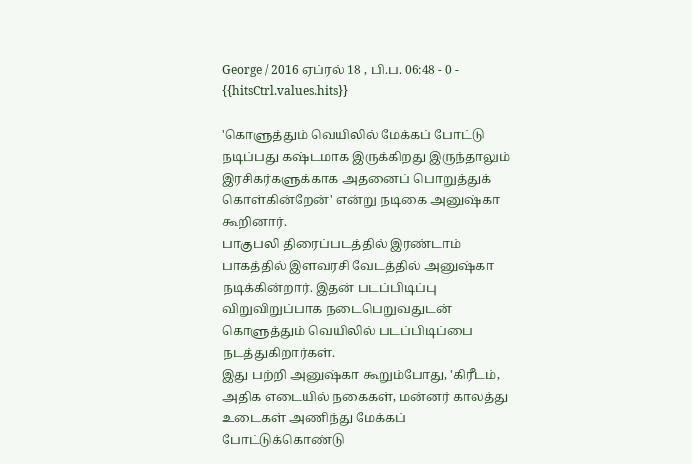George / 2016 ஏப்ரல் 18 , பி.ப. 06:48 - 0 - {{hitsCtrl.values.hits}}

'கொளுத்தும் வெயிலில் மேக்கப் போட்டு நடிப்பது கஷ்டமாக இருக்கிறது இருந்தாலும் இரசிகர்களுக்காக அதனைப் பொறுத்துக் கொள்கின்றேன்' என்று நடிகை அனுஷ்கா கூறினார்.
பாகுபலி திரைப்படத்தில் இரண்டாம் பாகத்தில் இளவரசி வேடத்தில் அனுஷ்கா நடிக்கின்றார். இதன் படப்பிடிப்பு விறுவிறுப்பாக நடைபெறுவதுடன் கொளுத்தும் வெயிலில் படப்பிடிப்பை நடத்துகிறார்கள்.
இது பற்றி அனுஷ்கா கூறும்போது, 'கிரீடம், அதிக எடையில் நகைகள், மன்னர் காலத்து உடைகள் அணிந்து மேக்கப் போட்டுக்கொண்டு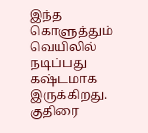இந்த கொளுத்தும் வெயிலில் நடிப்பது கஷ்டமாக இருக்கிறது. குதிரை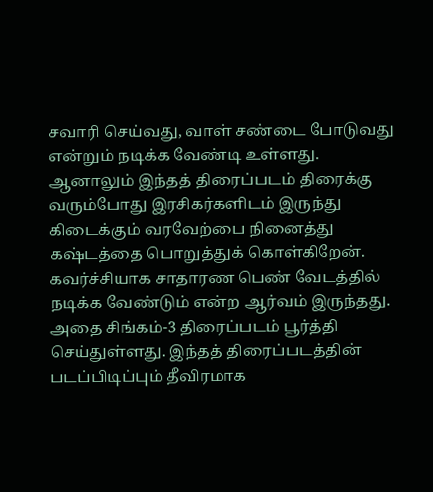சவாரி செய்வது, வாள் சண்டை போடுவது என்றும் நடிக்க வேண்டி உள்ளது. ஆனாலும் இந்தத் திரைப்படம் திரைக்கு வரும்போது இரசிகர்களிடம் இருந்து கிடைக்கும் வரவேற்பை நினைத்து கஷ்டத்தை பொறுத்துக் கொள்கிறேன்.
கவர்ச்சியாக சாதாரண பெண் வேடத்தில் நடிக்க வேண்டும் என்ற ஆர்வம் இருந்தது. அதை சிங்கம்-3 திரைப்படம் பூர்த்தி செய்துள்ளது. இந்தத் திரைப்படத்தின் படப்பிடிப்பும் தீவிரமாக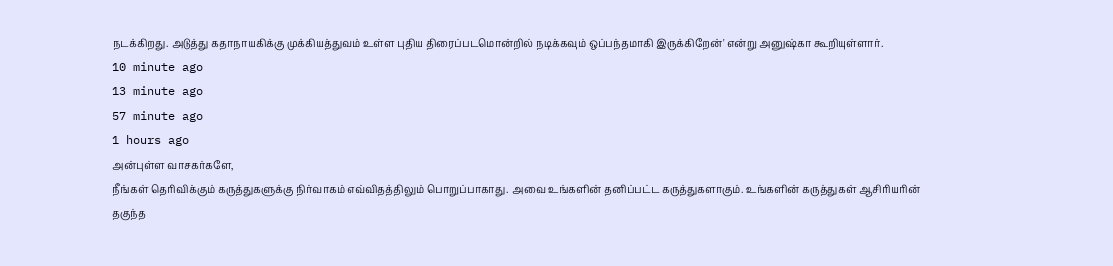நடக்கிறது. அடுத்து கதாநாயகிக்கு முக்கியத்துவம் உள்ள புதிய திரைப்படமொன்றில் நடிக்கவும் ஒப்பந்தமாகி இருக்கிறேன்' என்று அனுஷ்கா கூறியுள்ளார்.
10 minute ago
13 minute ago
57 minute ago
1 hours ago
அன்புள்ள வாசகர்களே,
நீங்கள் தெரிவிக்கும் கருத்துகளுக்கு நிர்வாகம் எவ்விதத்திலும் பொறுப்பாகாது. அவை உங்களின் தனிப்பட்ட கருத்துகளாகும். உங்களின் கருத்துகள் ஆசிரியரின் தகுந்த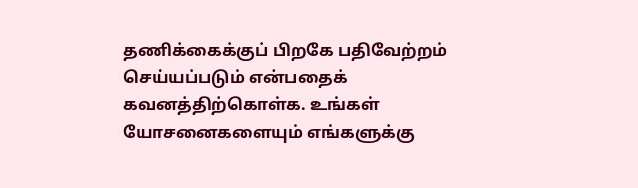தணிக்கைக்குப் பிறகே பதிவேற்றம் செய்யப்படும் என்பதைக் கவனத்திற்கொள்க. உங்கள் யோசனைகளையும் எங்களுக்கு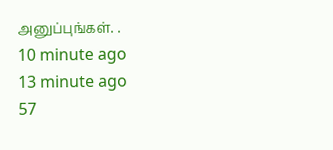அனுப்புங்கள். .
10 minute ago
13 minute ago
57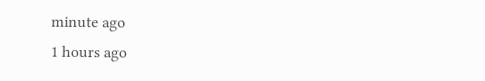minute ago
1 hours ago